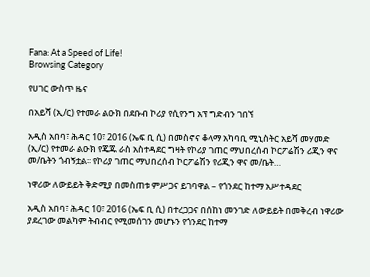Fana: At a Speed of Life!
Browsing Category

የሀገር ውስጥ ዜና

በአይሻ (ኢ/ር) የተመራ ልዑክ በደቡብ ኮሪያ የሲየንግ አፕ ግድብን ገበኘ

አዲስ አበባ፣ ሕዳር 10፣ 2016 (ኤፍ ቢ ሲ) በመስኖና ቆላማ አካባቢ ሚኒስትር አይሻ መሃመድ (ኢ/ር) የተመራ ልዑክ የጄጁ ራስ አስተዳደር ግዛት የኮሪያ ገጠር ማህበረሰብ ኮርፖሬሽን ሪጂን ዋና መ/ቤትን ጎብኝቷል፡፡ የኮሪያ ገጠር ማህበረሰብ ኮርፖሬሽን የሪጂን ዋና መ/ቤት…

ነዋሪው ለውይይት ቅድሚያ በመስጠቱ ምሥጋና ይገባዋል – የጎንደር ከተማ አሥተዳደር

አዲስ አበባ፣ ሕዳር 10፣ 2016 (ኤፍ ቢ ሲ) በተረጋጋና በሰከነ መንገድ ለውይይት በመቅረብ ነዋሪው ያደረገው መልካም ትብብር የሚመሰገን መሆኑን የጎንደር ከተማ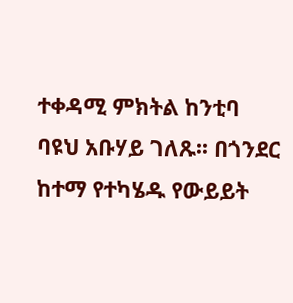ተቀዳሚ ምክትል ከንቲባ ባዩህ አቡሃይ ገለጹ፡፡ በጎንደር ከተማ የተካሄዱ የውይይት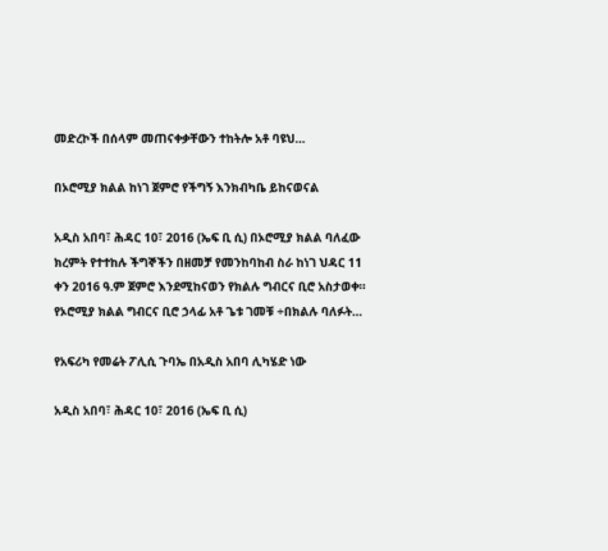መድረኮች በሰላም መጠናቀቃቸውን ተከትሎ አቶ ባዩህ…

በኦሮሚያ ክልል ከነገ ጀምሮ የችግኝ እንክብካቤ ይከናወናል

አዲስ አበባ፣ ሕዳር 10፣ 2016 (ኤፍ ቢ ሲ) በኦሮሚያ ክልል ባለፈው ክረምት የተተከሉ ችግኞችን በዘመቻ የመንከባከብ ስራ ከነገ ህዳር 11 ቀን 2016 ዓ.ም ጀምሮ እንደሚከናወን የክልሉ ግብርና ቢሮ አስታወቀ። የኦሮሚያ ክልል ግብርና ቢሮ ኃላፊ አቶ ጌቱ ገመቹ ÷በክልሉ ባለፉት…

የአፍሪካ የመሬት ፖሊሲ ጉባኤ በአዲስ አበባ ሊካሄድ ነው

አዲስ አበባ፣ ሕዳር 10፣ 2016 (ኤፍ ቢ ሲ)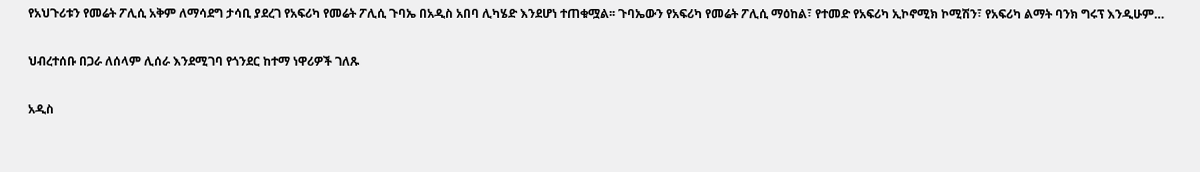የአህጉሪቱን የመሬት ፖሊሲ አቅም ለማሳደግ ታሳቢ ያደረገ የአፍሪካ የመሬት ፖሊሲ ጉባኤ በአዲስ አበባ ሊካሄድ እንደሆነ ተጠቁሟል፡፡ ጉባኤውን የአፍሪካ የመሬት ፖሊሲ ማዕከል፣ የተመድ የአፍሪካ ኢኮኖሚክ ኮሚሽን፣ የአፍሪካ ልማት ባንክ ግሩፕ እንዲሁም…

ህብረተሰቡ በጋራ ለሰላም ሊሰራ እንደሚገባ የጎንደር ከተማ ነዋሪዎች ገለጹ

አዲስ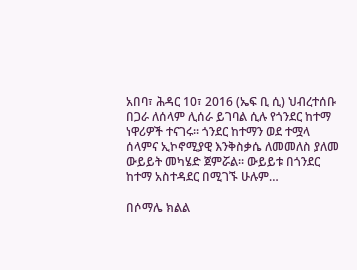አበባ፣ ሕዳር 10፣ 2016 (ኤፍ ቢ ሲ) ህብረተሰቡ በጋራ ለሰላም ሊሰራ ይገባል ሲሉ የጎንደር ከተማ ነዋሪዎች ተናገሩ፡፡ ጎንደር ከተማን ወደ ተሟላ ሰላምና ኢኮኖሚያዊ እንቅስቃሴ ለመመለስ ያለመ ውይይት መካሄድ ጀምሯል። ውይይቱ በጎንደር ከተማ አስተዳደር በሚገኙ ሁሉም…

በሶማሌ ክልል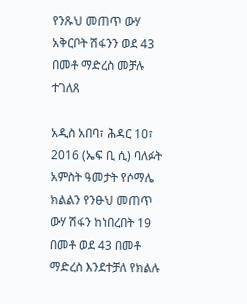የንጹህ መጠጥ ውሃ አቅርቦት ሽፋንን ወደ 43 በመቶ ማድረስ መቻሉ ተገለጸ

አዲስ አበባ፣ ሕዳር 10፣ 2016 (ኤፍ ቢ ሲ) ባለፉት አምስት ዓመታት የሶማሌ ክልልን የንፁህ መጠጥ ውሃ ሽፋን ከነበረበት 19 በመቶ ወደ 43 በመቶ ማድረስ እንደተቻለ የክልሉ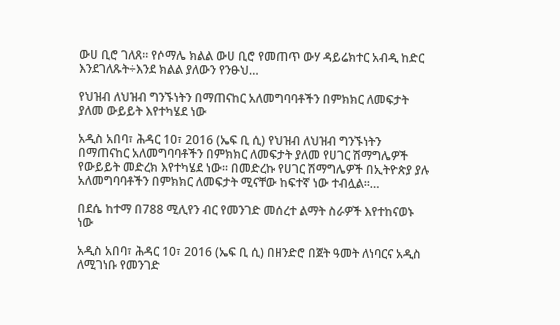ውሀ ቢሮ ገለጸ። የሶማሌ ክልል ውሀ ቢሮ የመጠጥ ውሃ ዳይሬክተር አብዲ ከድር እንደገለጹት÷እንደ ክልል ያለውን የንፁህ…

የህዝብ ለህዝብ ግንኙነትን በማጠናከር አለመግባባቶችን በምክክር ለመፍታት ያለመ ውይይት እየተካሄደ ነው

አዲስ አበባ፣ ሕዳር 10፣ 2016 (ኤፍ ቢ ሲ) የህዝብ ለህዝብ ግንኙነትን በማጠናከር አለመግባባቶችን በምክክር ለመፍታት ያለመ የሀገር ሽማግሌዎች የውይይት መድረክ እየተካሄደ ነው፡፡ በመድረኩ የሀገር ሽማግሌዎች በኢትዮጵያ ያሉ አለመግባባቶችን በምክክር ለመፍታት ሚናቸው ከፍተኛ ነው ተብሏል፡፡…

በደሴ ከተማ በ788 ሚሊየን ብር የመንገድ መሰረተ ልማት ስራዎች እየተከናወኑ ነው

አዲስ አበባ፣ ሕዳር 10፣ 2016 (ኤፍ ቢ ሲ) በዘንድሮ በጀት ዓመት ለነባርና አዲስ ለሚገነቡ የመንገድ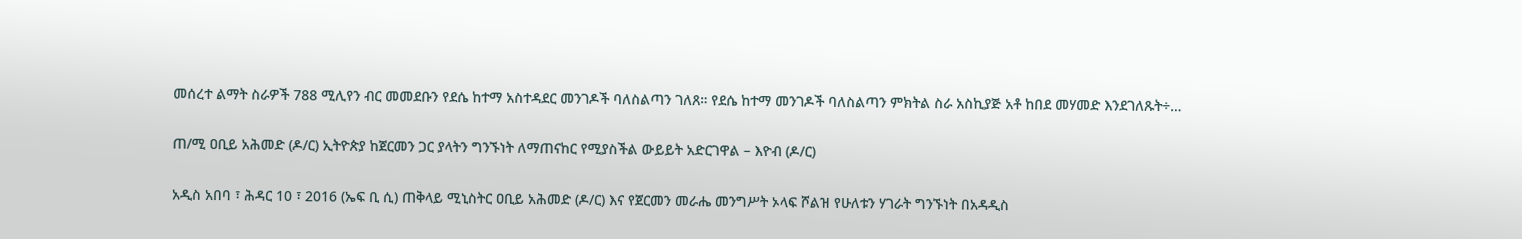መሰረተ ልማት ስራዎች 788 ሚሊየን ብር መመደቡን የደሴ ከተማ አስተዳደር መንገዶች ባለስልጣን ገለጸ። የደሴ ከተማ መንገዶች ባለስልጣን ምክትል ስራ አስኪያጅ አቶ ከበደ መሃመድ እንደገለጹት÷…

ጠ/ሚ ዐቢይ አሕመድ (ዶ/ር) ኢትዮጵያ ከጀርመን ጋር ያላትን ግንኙነት ለማጠናከር የሚያስችል ውይይት አድርገዋል – እዮብ (ዶ/ር)

አዲስ አበባ ፣ ሕዳር 10 ፣ 2016 (ኤፍ ቢ ሲ) ጠቅላይ ሚኒስትር ዐቢይ አሕመድ (ዶ/ር) እና የጀርመን መራሔ መንግሥት ኦላፍ ሾልዝ የሁለቱን ሃገራት ግንኙነት በአዳዲስ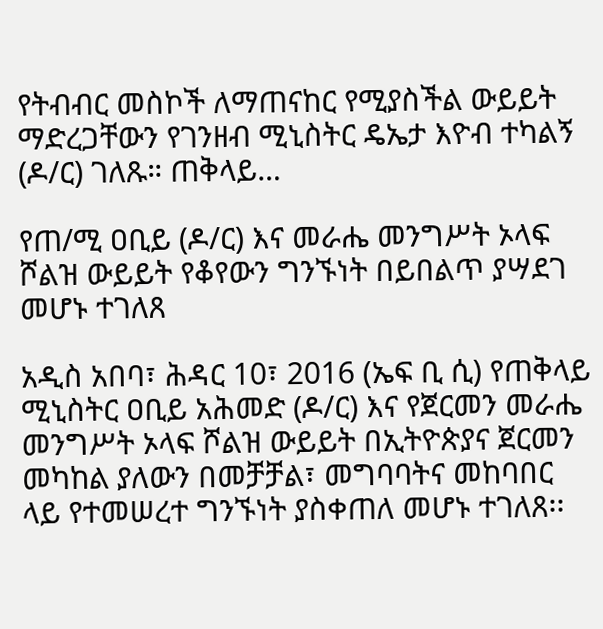የትብብር መስኮች ለማጠናከር የሚያስችል ውይይት ማድረጋቸውን የገንዘብ ሚኒስትር ዴኤታ እዮብ ተካልኝ (ዶ/ር) ገለጹ። ጠቅላይ…

የጠ/ሚ ዐቢይ (ዶ/ር) እና መራሔ መንግሥት ኦላፍ ሾልዝ ውይይት የቆየውን ግንኙነት በይበልጥ ያሣደገ መሆኑ ተገለጸ

አዲስ አበባ፣ ሕዳር 10፣ 2016 (ኤፍ ቢ ሲ) የጠቅላይ ሚኒስትር ዐቢይ አሕመድ (ዶ/ር) እና የጀርመን መራሔ መንግሥት ኦላፍ ሾልዝ ውይይት በኢትዮጵያና ጀርመን መካከል ያለውን በመቻቻል፣ መግባባትና መከባበር ላይ የተመሠረተ ግንኙነት ያስቀጠለ መሆኑ ተገለጸ፡፡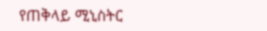የጠቅላይ ሚኒስትር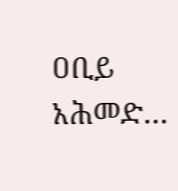ዐቢይ አሕመድ…